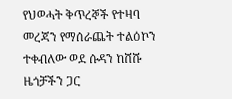የህወሓት ቅጥረኞች የተዛባ መረጃን የማሰራጨት ተልዕኮን ተቀብለው ወደ ሱዳን ከሸሹ ዜጎቻችን ጋር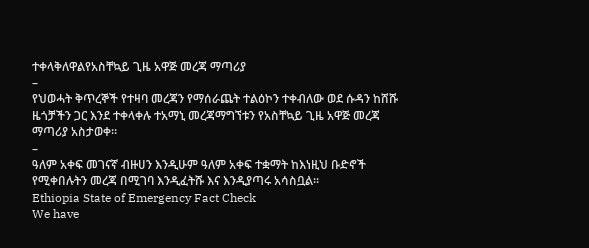ተቀላቅለዋልየአስቸኳይ ጊዜ አዋጅ መረጃ ማጣሪያ
–
የህወሓት ቅጥረኞች የተዛባ መረጃን የማሰራጨት ተልዕኮን ተቀብለው ወደ ሱዳን ከሸሹ ዜጎቻችን ጋር እንደ ተቀላቀሉ ተአማኒ መረጃማግኘቱን የአስቸኳይ ጊዜ አዋጅ መረጃ ማጣሪያ አስታወቀ።
–
ዓለም አቀፍ መገናኛ ብዙሀን እንዲሁም ዓለም አቀፍ ተቋማት ከእነዚህ ቡድኖች የሚቀበሉትን መረጃ በሚገባ እንዲፈትሹ እና እንዲያጣሩ አሳስቧል።
Ethiopia State of Emergency Fact Check
We have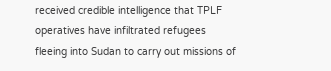received credible intelligence that TPLF operatives have infiltrated refugees fleeing into Sudan to carry out missions of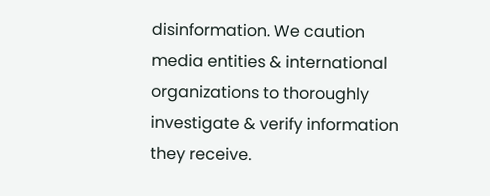disinformation. We caution media entities & international organizations to thoroughly investigate & verify information they receive.